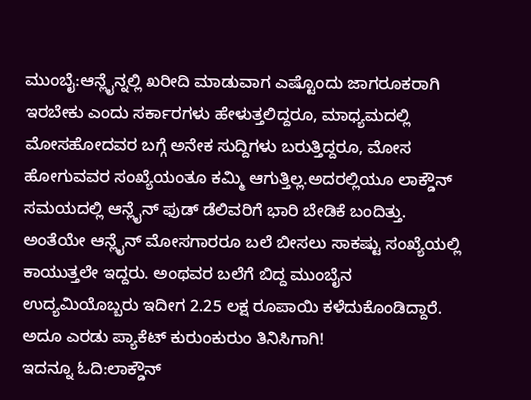ಮುಂಬೈ:ಆನ್ಲೈನ್ನಲ್ಲಿ ಖರೀದಿ ಮಾಡುವಾಗ ಎಷ್ಟೊಂದು ಜಾಗರೂಕರಾಗಿ ಇರಬೇಕು ಎಂದು ಸರ್ಕಾರಗಳು ಹೇಳುತ್ತಲಿದ್ದರೂ, ಮಾಧ್ಯಮದಲ್ಲಿ ಮೋಸಹೋದವರ ಬಗ್ಗೆ ಅನೇಕ ಸುದ್ದಿಗಳು ಬರುತ್ತಿದ್ದರೂ, ಮೋಸ ಹೋಗುವವರ ಸಂಖ್ಯೆಯಂತೂ ಕಮ್ಮಿ ಆಗುತ್ತಿಲ್ಲ.ಅದರಲ್ಲಿಯೂ ಲಾಕ್ಡೌನ್ ಸಮಯದಲ್ಲಿ ಆನ್ಲೈನ್ ಫುಡ್ ಡೆಲಿವರಿಗೆ ಭಾರಿ ಬೇಡಿಕೆ ಬಂದಿತ್ತು. ಅಂತೆಯೇ ಆನ್ಲೈನ್ ಮೋಸಗಾರರೂ ಬಲೆ ಬೀಸಲು ಸಾಕಷ್ಟು ಸಂಖ್ಯೆಯಲ್ಲಿ ಕಾಯುತ್ತಲೇ ಇದ್ದರು. ಅಂಥವರ ಬಲೆಗೆ ಬಿದ್ದ ಮುಂಬೈನ ಉದ್ಯಮಿಯೊಬ್ಬರು ಇದೀಗ 2.25 ಲಕ್ಷ ರೂಪಾಯಿ ಕಳೆದುಕೊಂಡಿದ್ದಾರೆ. ಅದೂ ಎರಡು ಪ್ಯಾಕೆಟ್ ಕುರುಂಕುರುಂ ತಿನಿಸಿಗಾಗಿ!
ಇದನ್ನೂ ಓದಿ:ಲಾಕ್ಡೌನ್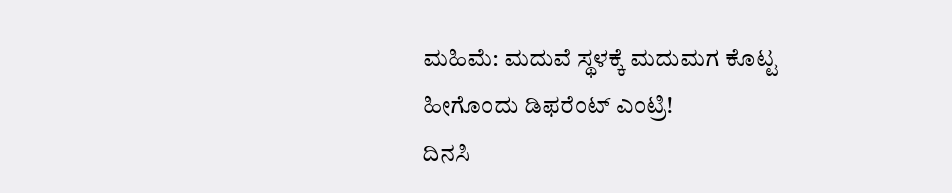ಮಹಿಮೆ: ಮದುವೆ ಸ್ಥಳಕ್ಕೆ ಮದುಮಗ ಕೊಟ್ಟ ಹೀಗೊಂದು ಡಿಫರೆಂಟ್ ಎಂಟ್ರಿ!
ದಿನಸಿ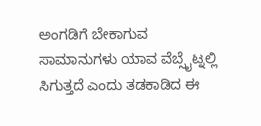ಅಂಗಡಿಗೆ ಬೇಕಾಗುವ ಸಾಮಾನುಗಳು ಯಾವ ವೆಬ್ಸೈಟ್ನಲ್ಲಿ ಸಿಗುತ್ತದೆ ಎಂದು ತಡಕಾಡಿದ ಈ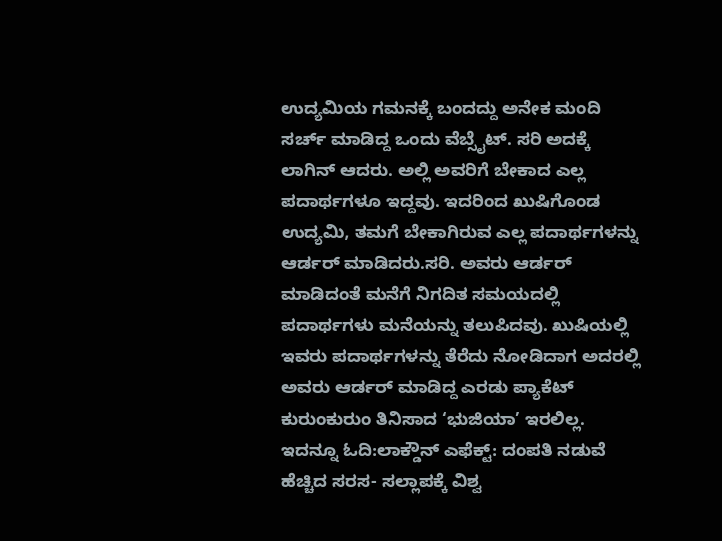ಉದ್ಯಮಿಯ ಗಮನಕ್ಕೆ ಬಂದದ್ದು ಅನೇಕ ಮಂದಿ ಸರ್ಚ್ ಮಾಡಿದ್ದ ಒಂದು ವೆಬ್ಸೈಟ್. ಸರಿ ಅದಕ್ಕೆ ಲಾಗಿನ್ ಆದರು. ಅಲ್ಲಿ ಅವರಿಗೆ ಬೇಕಾದ ಎಲ್ಲ ಪದಾರ್ಥಗಳೂ ಇದ್ದವು. ಇದರಿಂದ ಖುಷಿಗೊಂಡ ಉದ್ಯಮಿ, ತಮಗೆ ಬೇಕಾಗಿರುವ ಎಲ್ಲ ಪದಾರ್ಥಗಳನ್ನು ಆರ್ಡರ್ ಮಾಡಿದರು.ಸರಿ. ಅವರು ಆರ್ಡರ್ ಮಾಡಿದಂತೆ ಮನೆಗೆ ನಿಗದಿತ ಸಮಯದಲ್ಲಿ ಪದಾರ್ಥಗಳು ಮನೆಯನ್ನು ತಲುಪಿದವು. ಖುಷಿಯಲ್ಲಿ ಇವರು ಪದಾರ್ಥಗಳನ್ನು ತೆರೆದು ನೋಡಿದಾಗ ಅದರಲ್ಲಿ ಅವರು ಆರ್ಡರ್ ಮಾಡಿದ್ದ ಎರಡು ಪ್ಯಾಕೆಟ್ ಕುರುಂಕುರುಂ ತಿನಿಸಾದ ‘ಭುಜಿಯಾ’ ಇರಲಿಲ್ಲ.
ಇದನ್ನೂ ಓದಿ:ಲಾಕ್ಡೌನ್ ಎಫೆಕ್ಟ್: ದಂಪತಿ ನಡುವೆ ಹೆಚ್ಚಿದ ಸರಸ- ಸಲ್ಲಾಪಕ್ಕೆ ವಿಶ್ವ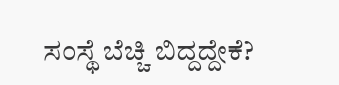ಸಂಸ್ಥೆ ಬೆಚ್ಚಿ ಬಿದ್ದದ್ದೇಕೆ?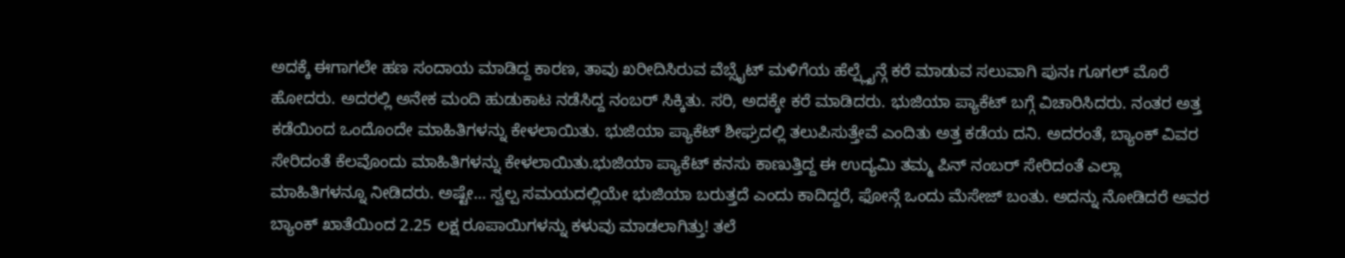ಅದಕ್ಕೆ ಈಗಾಗಲೇ ಹಣ ಸಂದಾಯ ಮಾಡಿದ್ದ ಕಾರಣ, ತಾವು ಖರೀದಿಸಿರುವ ವೆಬ್ಸೈಟ್ ಮಳಿಗೆಯ ಹೆಲ್ಪ್ಲೈನ್ಗೆ ಕರೆ ಮಾಡುವ ಸಲುವಾಗಿ ಪುನಃ ಗೂಗಲ್ ಮೊರೆ ಹೋದರು. ಅದರಲ್ಲಿ ಅನೇಕ ಮಂದಿ ಹುಡುಕಾಟ ನಡೆಸಿದ್ದ ನಂಬರ್ ಸಿಕ್ಕಿತು. ಸರಿ, ಅದಕ್ಕೇ ಕರೆ ಮಾಡಿದರು. ಭುಜಿಯಾ ಪ್ಯಾಕೆಟ್ ಬಗ್ಗೆ ವಿಚಾರಿಸಿದರು. ನಂತರ ಅತ್ತ ಕಡೆಯಿಂದ ಒಂದೊಂದೇ ಮಾಹಿತಿಗಳನ್ನು ಕೇಳಲಾಯಿತು. ಭುಜಿಯಾ ಪ್ಯಾಕೆಟ್ ಶೀಘ್ರದಲ್ಲಿ ತಲುಪಿಸುತ್ತೇವೆ ಎಂದಿತು ಅತ್ತ ಕಡೆಯ ದನಿ. ಅದರಂತೆ, ಬ್ಯಾಂಕ್ ವಿವರ ಸೇರಿದಂತೆ ಕೆಲವೊಂದು ಮಾಹಿತಿಗಳನ್ನು ಕೇಳಲಾಯಿತು.ಭುಜಿಯಾ ಪ್ಯಾಕೆಟ್ ಕನಸು ಕಾಣುತ್ತಿದ್ದ ಈ ಉದ್ಯಮಿ ತಮ್ಮ ಪಿನ್ ನಂಬರ್ ಸೇರಿದಂತೆ ಎಲ್ಲಾ ಮಾಹಿತಿಗಳನ್ನೂ ನೀಡಿದರು. ಅಷ್ಟೇ… ಸ್ವಲ್ಪ ಸಮಯದಲ್ಲಿಯೇ ಭುಜಿಯಾ ಬರುತ್ತದೆ ಎಂದು ಕಾದಿದ್ದರೆ, ಫೋನ್ಗೆ ಒಂದು ಮೆಸೇಜ್ ಬಂತು. ಅದನ್ನು ನೋಡಿದರೆ ಅವರ ಬ್ಯಾಂಕ್ ಖಾತೆಯಿಂದ 2.25 ಲಕ್ಷ ರೂಪಾಯಿಗಳನ್ನು ಕಳುವು ಮಾಡಲಾಗಿತ್ತು! ತಲೆ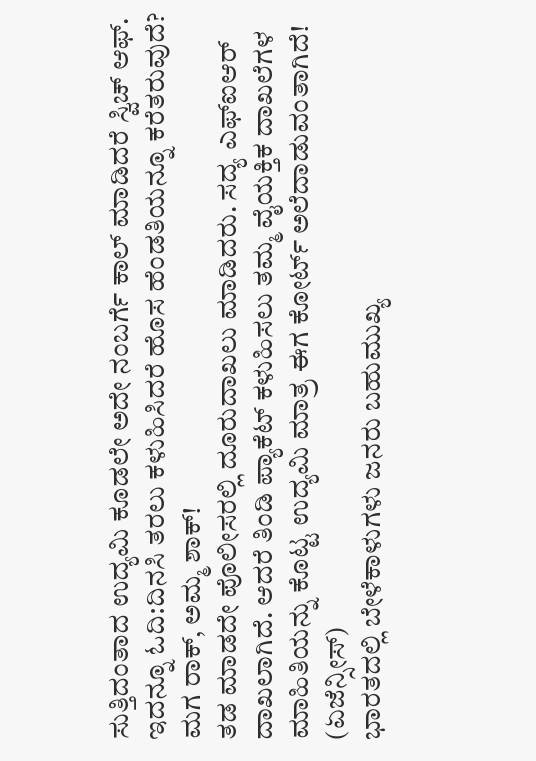ಸುತ್ತಿದಂತಾದ ಉದ್ಯಮಿ ಕೂಡಲೇ ಅದೇ ನಂಬರ್ಗೆ ಕಾಲ್ ಮಾಡಿದರೆ ಸ್ವಿಚ್ ಆಫ್.
ಇದನ್ನೂ ಓದಿ:ದಿನಸಿ ತರಲು ಕಳುಹಿಸಿದರೆ ಹೊಸ ಹೆಂಡತಿಯನ್ನೂ ಕರೆತರುವುದೆ? ಮಗ ರಾಕ್, ಅಮ್ಮ ಶಾಕ್!
ತಡ ಮಾಡದೇ ಪೊಲೀಸರಲ್ಲಿ ದೂರುದಾಖಲು ಮಾಡಿದರು. ಸದ್ಯ ಎಫ್ಐಆರ್ ದಾಖಲಾಗಿದೆ. ಆದರೆ ತಿಂಡಿ ಪ್ಯಾಕೆಟ್ ಕಳುಹಿಸಲು ತಮ್ಮ ವೈಯಕ್ತಿಕ ದಾಖಲೆಗಳ ಮಾಹಿತಿಯನ್ನು ಕೊಟ್ಟ ಉದ್ಯಮಿ ಮಾತ್ರ ಈಗ ಕೋರ್ಟ್ ಅಲೆದಾಡುವಂತಾಗಿದೆ! (ಏಜೆನ್ಸೀಸ್)
ಭಾರತದಲ್ಲಿ ಬೇಳೆಕಾಳುಗಳು ಜನರು ಬಹುಮುಖ್ಯ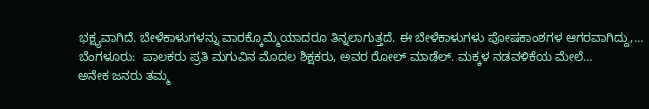ಭಕ್ಷ್ಯವಾಗಿದೆ. ಬೇಳೆಕಾಳುಗಳನ್ನು ವಾರಕ್ಕೊಮ್ಮೆಯಾದರೂ ತಿನ್ನಲಾಗುತ್ತದೆ. ಈ ಬೇಳೆಕಾಳುಗಳು ಪೋಷಕಾಂಶಗಳ ಆಗರವಾಗಿದ್ದು,…
ಬೆಂಗಳೂರು:  ಪಾಲಕರು ಪ್ರತಿ ಮಗುವಿನ ಮೊದಲ ಶಿಕ್ಷಕರು, ಅವರ ರೋಲ್ ಮಾಡೆಲ್. ಮಕ್ಕಳ ನಡವಳಿಕೆಯ ಮೇಲೆ…
ಅನೇಕ ಜನರು ತಮ್ಮ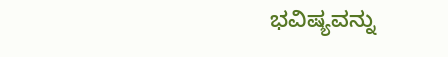ಭವಿಷ್ಯವನ್ನು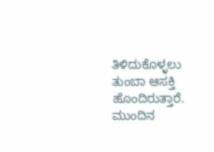ತಿಳಿದುಕೊಳ್ಳಲು ತುಂಬಾ ಆಸಕ್ತಿ ಹೊಂದಿರುತ್ತಾರೆ. ಮುಂದಿನ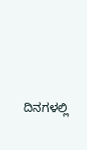ದಿನಗಳಲ್ಲಿ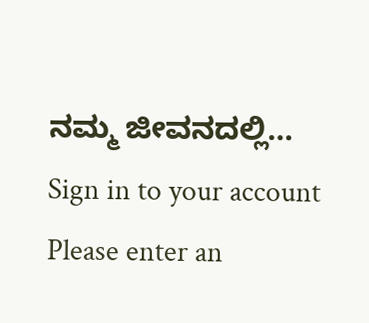ನಮ್ಮ ಜೀವನದಲ್ಲಿ…
Sign in to your account
Please enter an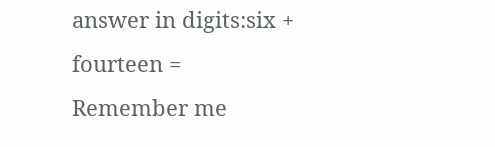answer in digits:six + fourteen =
Remember me